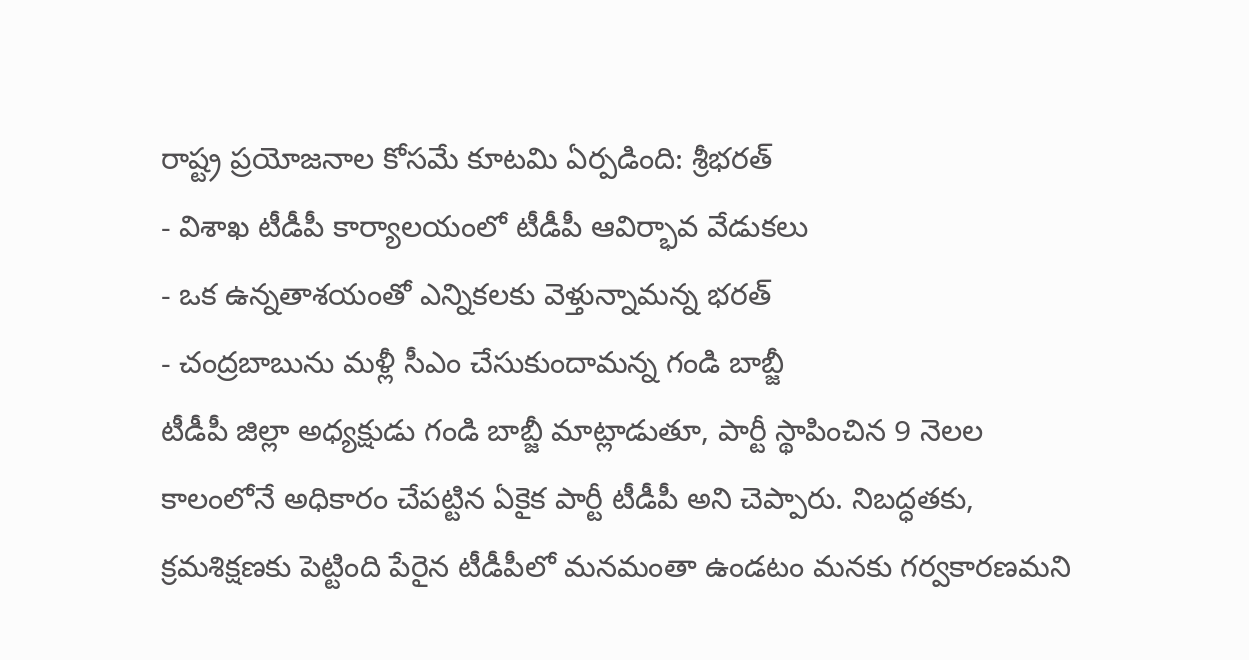రాష్ట్ర ప్రయోజనాల కోసమే కూటమి ఏర్పడింది: శ్రీభరత్
- విశాఖ టీడీపీ కార్యాలయంలో టీడీపీ ఆవిర్భావ వేడుకలు
- ఒక ఉన్నతాశయంతో ఎన్నికలకు వెళ్తున్నామన్న భరత్
- చంద్రబాబును మళ్లీ సీఎం చేసుకుందామన్న గండి బాబ్జీ
టీడీపీ జిల్లా అధ్యక్షుడు గండి బాబ్జీ మాట్లాడుతూ, పార్టీ స్థాపించిన 9 నెలల కాలంలోనే అధికారం చేపట్టిన ఏకైక పార్టీ టీడీపీ అని చెప్పారు. నిబద్ధతకు, క్రమశిక్షణకు పెట్టింది పేరైన టీడీపీలో మనమంతా ఉండటం మనకు గర్వకారణమని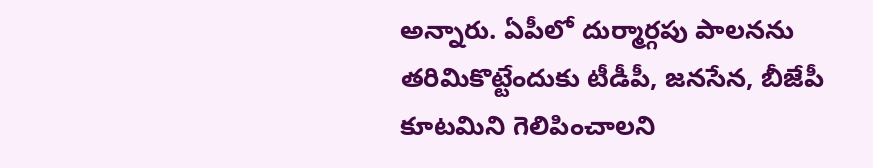అన్నారు. ఏపీలో దుర్మార్గపు పాలనను తరిమికొట్టేందుకు టీడీపీ, జనసేన, బీజేపీ కూటమిని గెలిపించాలని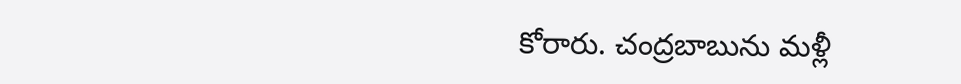కోరారు. చంద్రబాబును మళ్లీ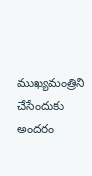ముఖ్యమంత్రిని చేసేందుకు అందరం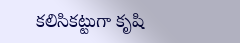కలిసికట్టుగా కృషి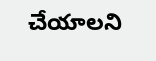చేయాలని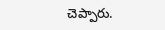చెప్పారు.